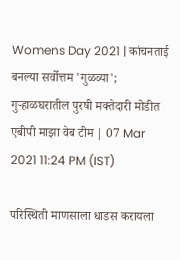Womens Day 2021 | कांचनताई बनल्या सर्वोत्तम 'गुळव्या'; गुऱ्हाळघरातील पुरषी मक्तेदारी मोडीत
एबीपी माझा वेब टीम | 07 Mar 2021 11:24 PM (IST)

परिस्थिती माणसाला धाडस करायला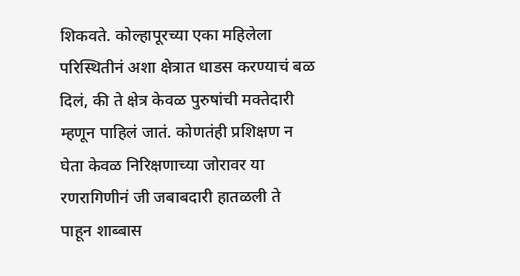शिकवते. कोल्हापूरच्या एका महिलेला परिस्थितीनं अशा क्षेत्रात धाडस करण्याचं बळ दिलं, की ते क्षेत्र केवळ पुरुषांची मक्तेदारी म्हणून पाहिलं जातं. कोणतंही प्रशिक्षण न घेता केवळ निरिक्षणाच्या जोरावर या रणरागिणीनं जी जबाबदारी हातळली ते पाहून शाब्बास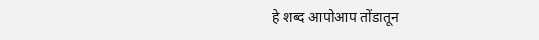हे शब्द आपोआप तोंडातून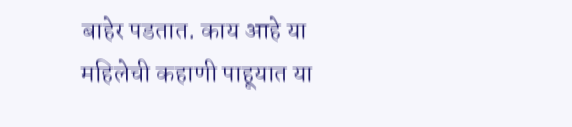बाहेर पडतात. काय आहे या महिलेची कहाणी पाहूयात या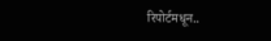रिपोर्टमधून..